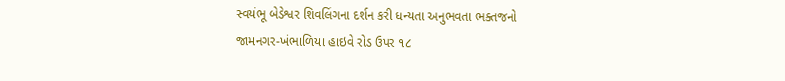સ્વયંભૂ બેડેશ્વર શિવલિંગના દર્શન કરી ધન્યતા અનુભવતા ભક્તજનો
જામનગર-ખંભાળિયા હાઇવે રોડ ઉપર ૧૮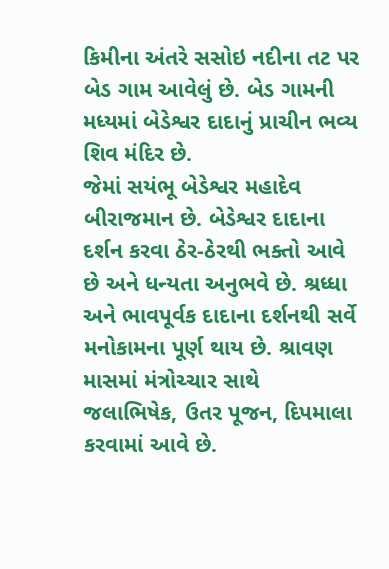કિમીના અંતરે સસોઇ નદીના તટ પર બેડ ગામ આવેલું છે. બેડ ગામની મધ્યમાં બેડેશ્વર દાદાનું પ્રાચીન ભવ્ય શિવ મંદિર છે.
જેમાં સયંભૂ બેડેશ્વર મહાદેવ બીરાજમાન છે. બેડેશ્વર દાદાના દર્શન કરવા ઠેર-ઠેરથી ભક્તો આવે છે અને ધન્યતા અનુભવે છે. શ્રધ્ધા અને ભાવપૂર્વક દાદાના દર્શનથી સર્વે મનોકામના પૂર્ણ થાય છે. શ્રાવણ માસમાં મંત્રોચ્ચાર સાથે જલાભિષેક, ઉતર પૂજન, દિપમાલા કરવામાં આવે છે.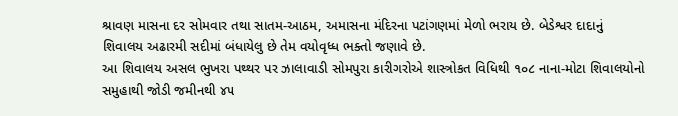શ્રાવણ માસના દર સોમવાર તથા સાતમ-આઠમ, અમાસના મંદિરના પટાંગણમાં મેળો ભરાય છે. બેડેશ્વર દાદાનું શિવાલય અઢારમી સદીમાં બંધાયેલુ છે તેમ વયોવૃધ્ધ ભક્તો જણાવે છે.
આ શિવાલય અસલ ભુખરા પથ્થર પર ઝાલાવાડી સોમપુરા કારીગરોએ શાસ્ત્રોકત વિધિથી ૧૦૮ નાના-મોટા શિવાલયોનો સમુહાથી જોડી જમીનથી ૪૫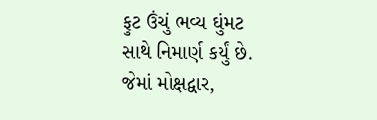ફુટ ઉંચું ભવ્ય ઘુંમટ સાથે નિમાર્ણ કર્યું છે. જેમાં મોક્ષદ્વાર,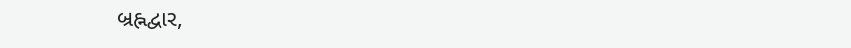બ્રહ્નદ્વાર,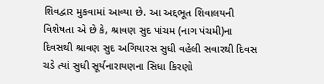શિવદ્વાર મુકવામાં આવ્યા છે. આ અદ્દભૂત શિવાલયની વિશેષતા એ છે કે, શ્રાવણ સુદ પાંચમ (નાગ પંચમી)ના દિવસથી શ્રાવણ સુદ અગિયારસ સુધી વહેલી સવારથી દિવસ ચડે ત્યાં સુધી સૂર્યનારાયણના સિધા કિરણો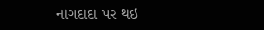નાગદાદા પર થઇ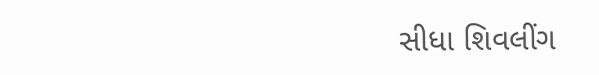સીધા શિવલીંગ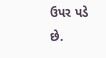ઉપર પડે છે.